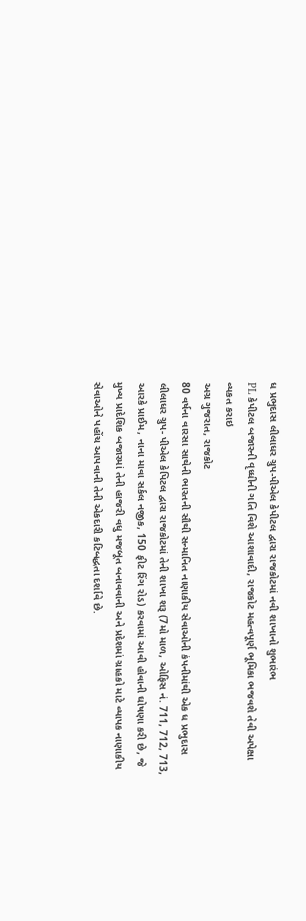ધ પ્રભુદાસ લીલાધર ગ્રુપ-પીએલ કેપીટલ દ્વારા રાજકોટમાં નવી શાખાનો શુભારંભ
PL કેપીટલ બજારની વૃધ્ધીની ગતિ વિશે આશાવાદી, રાજકોટ મહત્વપૂર્ણ ભૂમિકા ભજવશે તેવી અપેક્ષા વ્યકત કરાઇ
અગ્ર ગુજરાત, રાજકોટ
80 વર્ષના વારસા સાથેની ભારતની સૌથી સન્માનિત નાણાકીય સેવાઓની કંપનીમાંથી એક ધ પ્રભુદાસ લીલાધર ગ્રુપ- પીએલ કેપિટલ દ્વારા રાજકોટમાં તેની શાખા શરૂ (7મો માળ, ઓફિસ નં. 711, 712, 713, આરકે પ્રાઈમ, નાના માવા સર્કલ નજીક, 150 ફીટ રિંગ રોડ) કરવામાં આવી હોવાની ઘોષણા કરી છે, જે મુખ્ય પ્રાદેશિક બજારમાં તેની હાજરી વધુ મજબૂત બનાવવાની અને પ્રદેશમાં ગ્રાહકો માટે વ્યાપક નાણાકીય સેવાઓને પહોંચ આપવાની તેની એકદારી કટિબદ્ધતા દર્શાવે છે.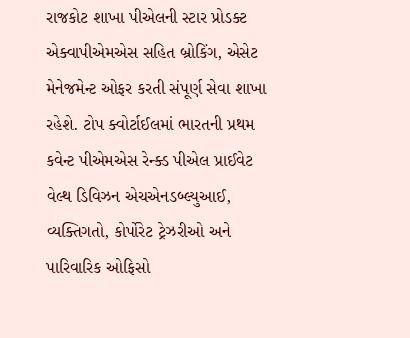રાજકોટ શાખા પીએલની સ્ટાર પ્રોડક્ટ એક્વાપીએમએસ સહિત બ્રોકિંગ, એસેટ મેનેજમેન્ટ ઓફર કરતી સંપૂર્ણ સેવા શાખા રહેશે. ટોપ ક્વોર્ટાઈલમાં ભારતની પ્રથમ કવેન્ટ પીએમએસ રેન્ક્ડ પીએલ પ્રાઈવેટ વેલ્થ ડિવિઝન એચએનડબ્લ્યુઆઈ, વ્યક્તિગતો, કોર્પોરેટ ટ્રેઝરીઓ અને પારિવારિક ઓફિસો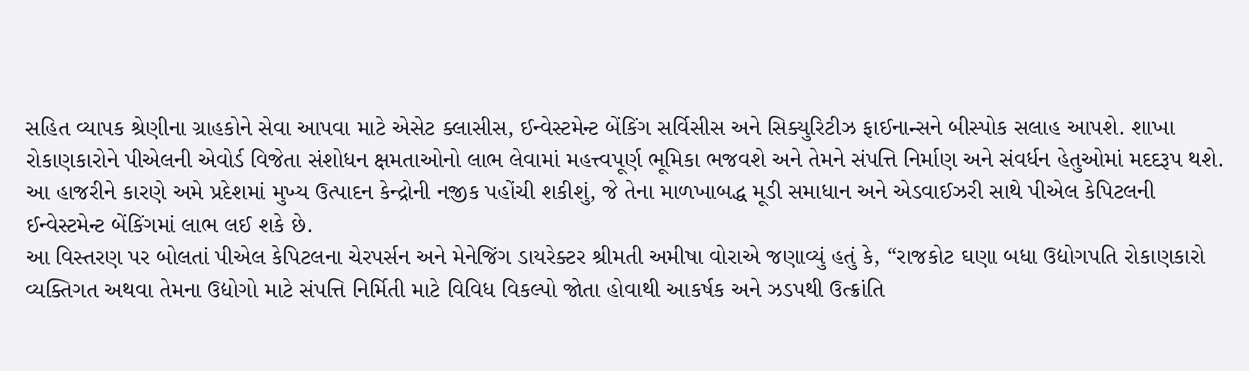સહિત વ્યાપક શ્રેણીના ગ્રાહકોને સેવા આપવા માટે એસેટ ક્લાસીસ, ઈન્વેસ્ટમેન્ટ બેંકિંગ સર્વિસીસ અને સિક્યુરિટીઝ ફાઈનાન્સને બીસ્પોક સલાહ આપશે. શાખા રોકાણકારોને પીએલની એવોર્ડ વિજેતા સંશોધન ક્ષમતાઓનો લાભ લેવામાં મહત્ત્વપૂર્ણ ભૂમિકા ભજવશે અને તેમને સંપત્તિ નિર્માણ અને સંવર્ધન હેતુઓમાં મદદરૂપ થશે. આ હાજરીને કારણે અમે પ્રદેશમાં મુખ્ય ઉત્પાદન કેન્દ્રોની નજીક પહોંચી શકીશું, જે તેના માળખાબદ્ધ મૂડી સમાધાન અને એડવાઈઝરી સાથે પીએલ કેપિટલની ઈન્વેસ્ટમેન્ટ બેંકિંગમાં લાભ લઈ શકે છે.
આ વિસ્તરણ પર બોલતાં પીએલ કેપિટલના ચેરપર્સન અને મેનેજિંગ ડાયરેક્ટર શ્રીમતી અમીષા વોરાએ જણાવ્યું હતું કે, “રાજકોટ ઘણા બધા ઉદ્યોગપતિ રોકાણકારો વ્યક્તિગત અથવા તેમના ઉદ્યોગો માટે સંપત્તિ નિર્મિતી માટે વિવિધ વિકલ્પો જોતા હોવાથી આકર્ષક અને ઝડપથી ઉત્ક્રાંતિ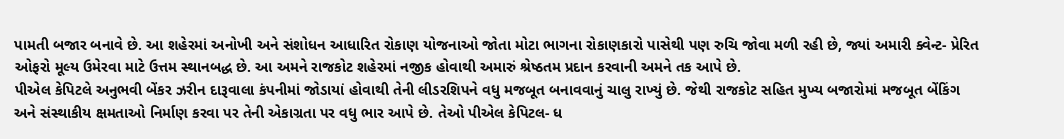પામતી બજાર બનાવે છે. આ શહેરમાં અનોખી અને સંશોધન આધારિત રોકાણ યોજનાઓ જોતા મોટા ભાગના રોકાણકારો પાસેથી પણ રુચિ જોવા મળી રહી છે, જ્યાં અમારી ક્વેન્ટ- પ્રેરિત ઓફરો મૂલ્ય ઉમેરવા માટે ઉત્તમ સ્થાનબદ્ધ છે. આ અમને રાજકોટ શહેરમાં નજીક હોવાથી અમારું શ્રેષ્ઠતમ પ્રદાન કરવાની અમને તક આપે છે.
પીએલ કેપિટલે અનુભવી બેંકર ઝરીન દારૂવાલા કંપનીમાં જોડાયાં હોવાથી તેની લીડરશિપને વધુ મજબૂત બનાવવાનું ચાલુ રાખ્યું છે. જેથી રાજકોટ સહિત મુખ્ય બજારોમાં મજબૂત બેંકિંગ અને સંસ્થાકીય ક્ષમતાઓ નિર્માણ કરવા પર તેની એકાગ્રતા પર વધુ ભાર આપે છે. તેઓ પીએલ કેપિટલ- ધ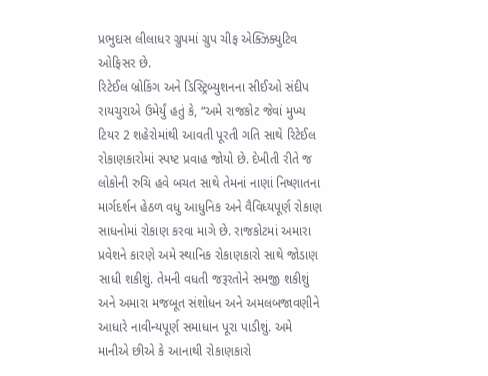પ્રભુદાસ લીલાધર ગ્રુપમાં ગ્રુપ ચીફ એક્ઝિક્યુટિવ ઓફિસર છે.
રિટેઈલ બ્રોકિંગ અને ડિસ્ટ્રિબ્યુશનના સીઈઓ સંદીપ રાયચુરાએ ઉમેર્યું હતું કે, “અમે રાજકોટ જેવાં મુખ્ય ટિયર 2 શહેરોમાંથી આવતી પૂરતી ગતિ સાથે રિટેઈલ રોકાણકારોમાં સ્પષ્ટ પ્રવાહ જોયો છે. દેખીતી રીતે જ લોકોની રુચિ હવે બચત સાથે તેમનાં નાણાં નિષ્ણાતના માર્ગદર્શન હેઠળ વધુ આધુનિક અને વૈવિધ્યપૂર્ણ રોકાણ સાધનોમાં રોકાણ કરવા માગે છે. રાજકોટમાં અમારા પ્રવેશને કારણે અમે સ્થાનિક રોકાણકારો સાથે જોડાણ સાધી શકીશું. તેમની વધતી જરૂરતોને સમજી શકીશું અને અમારા મજબૂત સંશોધન અને અમલબજાવણીને આધારે નાવીન્યપૂર્ણ સમાધાન પૂરા પાડીશું. અમે માનીએ છીએ કે આનાથી રોકાણકારો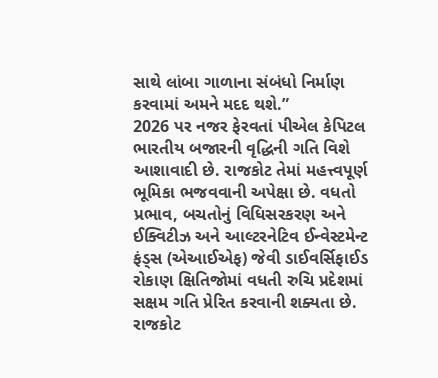સાથે લાંબા ગાળાના સંબંધો નિર્માણ કરવામાં અમને મદદ થશે.”
2026 પર નજર ફેરવતાં પીએલ કેપિટલ ભારતીય બજારની વૃદ્ધિની ગતિ વિશે આશાવાદી છે. રાજકોટ તેમાં મહત્ત્વપૂર્ણ ભૂમિકા ભજવવાની અપેક્ષા છે. વધતો પ્રભાવ, બચતોનું વિધિસરકરણ અને ઈક્વિટીઝ અને આલ્ટરનેટિવ ઈન્વેસ્ટમેન્ટ ફંડ્સ (એઆઈએફ) જેવી ડાઈવર્સિફાઈડ રોકાણ ક્ષિતિજોમાં વધતી રુચિ પ્રદેશમાં સક્ષમ ગતિ પ્રેરિત કરવાની શક્યતા છે.
રાજકોટ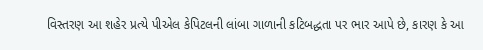વિસ્તરણ આ શહેર પ્રત્યે પીએલ કેપિટલની લાંબા ગાળાની કટિબદ્ધતા પર ભાર આપે છે, કારણ કે આ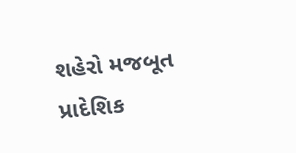શહેરો મજબૂત પ્રાદેશિક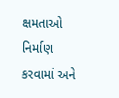ક્ષમતાઓ નિર્માણ કરવામાં અને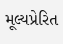મૂલ્યપ્રેરિત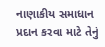નાણાકીય સમાધાન પ્રદાન કરવા માટે તેનું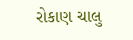રોકાણ ચાલુ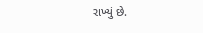રાખ્યું છે.